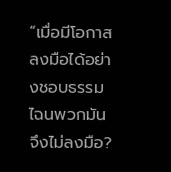“เมื่อมีโอกาสลงมือได้อย่างชอบธรรม ไฉนพวกมันจึงไม่ลงมือ?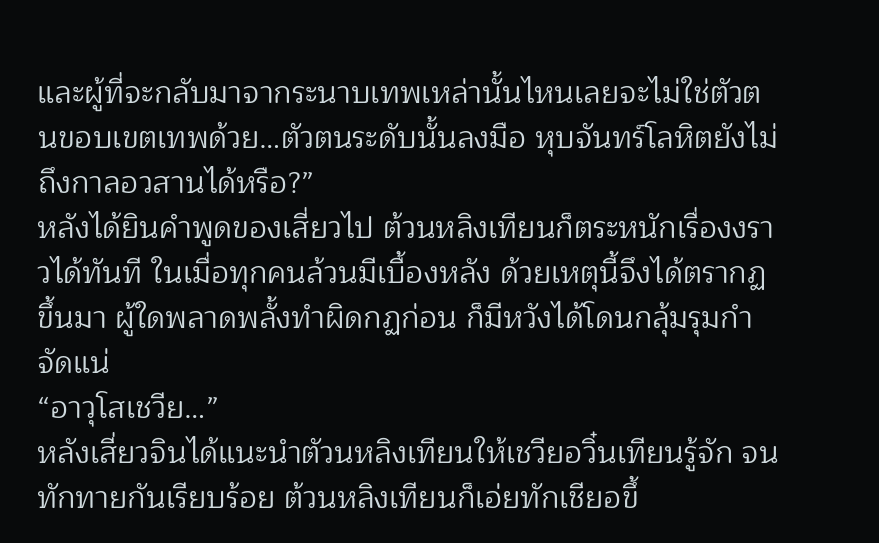และผู้ที่จะกลับมาจากระนาบเทพเหล่านั้นไหนเลยจะไม่ใช่ตัวตนขอบเขตเทพด้วย…ตัวตนระดับนั้นลงมือ หุบจันทร์โลหิตยังไม่ถึงกาลอวสานได้หรือ?”
หลังได้ยินคําพูดของเสี่ยวไป ต้วนหลิงเทียนก็ตระหนักเรื่องงราวได้ทันที ในเมื่อทุกคนล้วนมีเบื้องหลัง ด้วยเหตุนี้จึงได้ตรากฏขึ้นมา ผู้ใดพลาดพลั้งทําผิดกฏก่อน ก็มีหวังได้โดนกลุ้มรุมกําจัดแน่
“อาวุโสเชวีย…”
หลังเสี่ยวจินได้แนะนําตัวนหลิงเทียนให้เชวียอวิ๋นเทียนรู้จัก จนทักทายกันเรียบร้อย ต้วนหลิงเทียนก็เอ่ยทักเชียอขึ้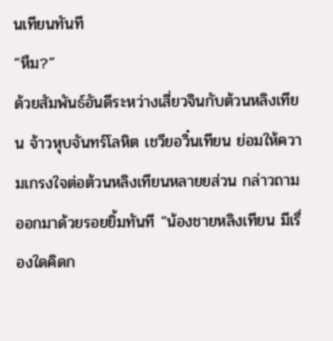นเทียนทันที
“หืม?”
ด้วยสัมพันธ์อันดีระหว่างเสี่ยวจินกับต้วนหลิงเทียน จ้าวหุบจันทร์โลหิต เชวียอวิ๋นเทียน ย่อมให้ความเกรงใจต่อต้วนหลิงเทียนหลายยส่วน กล่าวถามออกมาด้วยรอยยิ้มทันที “น้องชายหลิงเทียน มีเรื่องใดคิดก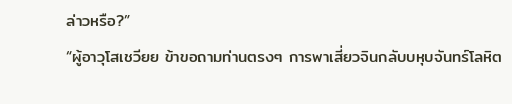ล่าวหรือ?”
“ผู้อาวุโสเชวียย ข้าขอถามท่านตรงๆ การพาเสี่ยวจินกลับบหุบจันทร์โลหิต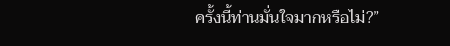ครั้งนี้ท่านมั่นใจมากหรือไม่?”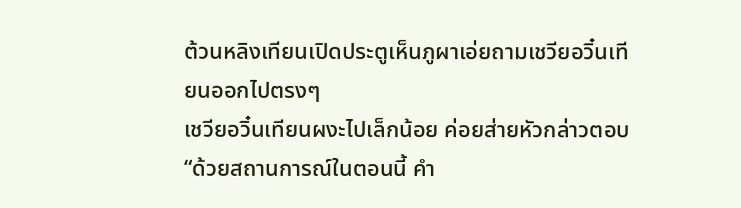ต้วนหลิงเทียนเปิดประตูเห็นภูผาเอ่ยถามเชวียอวิ๋นเทียนออกไปตรงๆ
เชวียอวิ๋นเทียนผงะไปเล็กน้อย ค่อยส่ายหัวกล่าวตอบ “ด้วยสถานการณ์ในตอนนี้ คํา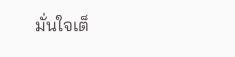มั่นใจเต็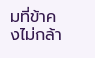มที่ข้าคงไม่กล้า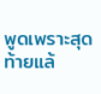พูดเพราะสุดท้ายแล้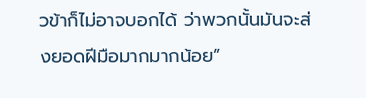วข้าก็ไม่อาจบอกได้ ว่าพวกนั้นมันจะส่งยอดฝีมือมากมากน้อย”